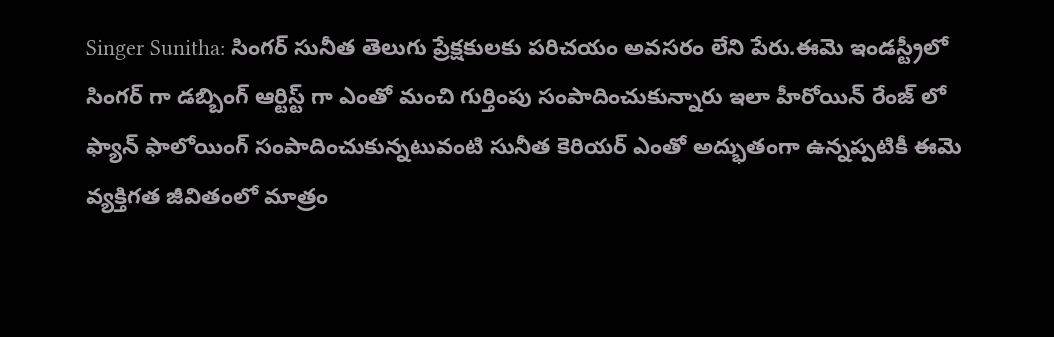Singer Sunitha: సింగర్ సునీత తెలుగు ప్రేక్షకులకు పరిచయం అవసరం లేని పేరు.ఈమె ఇండస్ట్రీలో సింగర్ గా డబ్బింగ్ ఆర్టిస్ట్ గా ఎంతో మంచి గుర్తింపు సంపాదించుకున్నారు ఇలా హీరోయిన్ రేంజ్ లో ఫ్యాన్ ఫాలోయింగ్ సంపాదించుకున్నటువంటి సునీత కెరియర్ ఎంతో అద్భుతంగా ఉన్నప్పటికీ ఈమె వ్యక్తిగత జీవితంలో మాత్రం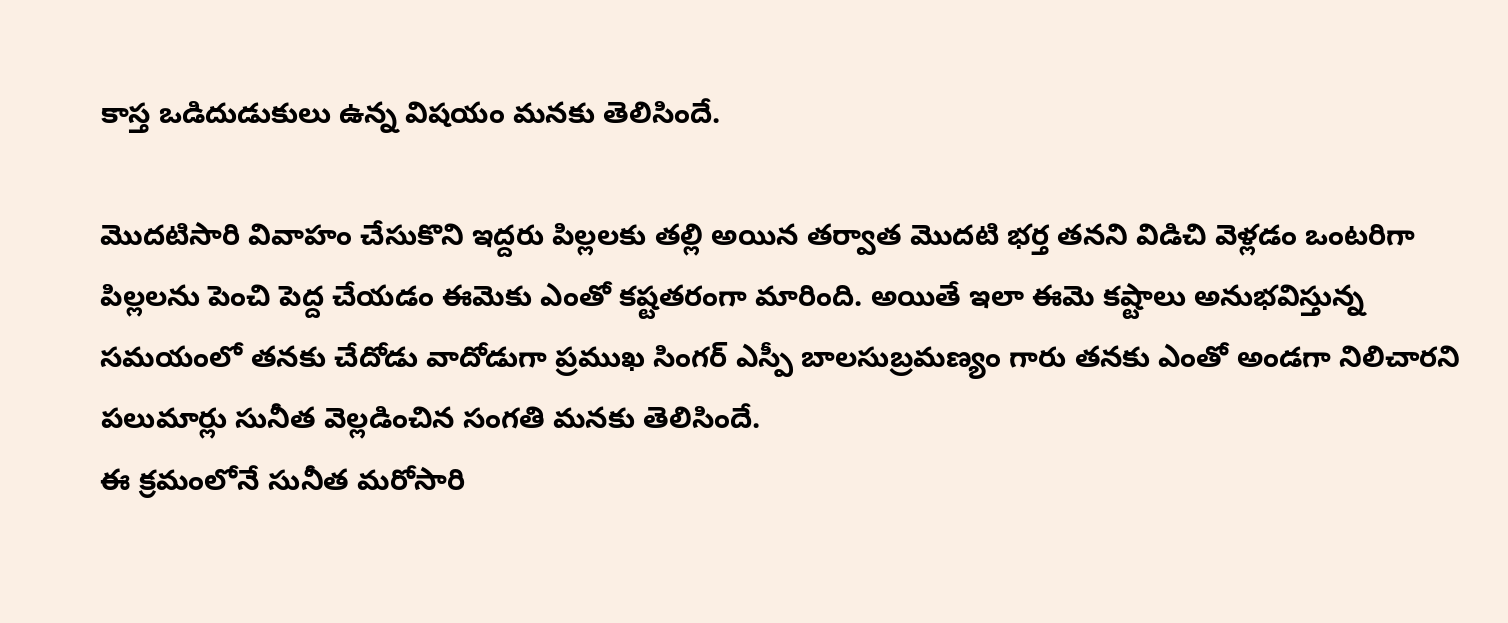కాస్త ఒడిదుడుకులు ఉన్న విషయం మనకు తెలిసిందే.

మొదటిసారి వివాహం చేసుకొని ఇద్దరు పిల్లలకు తల్లి అయిన తర్వాత మొదటి భర్త తనని విడిచి వెళ్లడం ఒంటరిగా పిల్లలను పెంచి పెద్ద చేయడం ఈమెకు ఎంతో కష్టతరంగా మారింది. అయితే ఇలా ఈమె కష్టాలు అనుభవిస్తున్న సమయంలో తనకు చేదోడు వాదోడుగా ప్రముఖ సింగర్ ఎస్పీ బాలసుబ్రమణ్యం గారు తనకు ఎంతో అండగా నిలిచారని పలుమార్లు సునీత వెల్లడించిన సంగతి మనకు తెలిసిందే.
ఈ క్రమంలోనే సునీత మరోసారి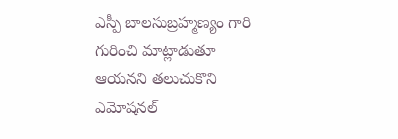ఎస్పీ బాలసుబ్రహ్మణ్యం గారి గురించి మాట్లాడుతూ ఆయనని తలుచుకొని ఎమోషనల్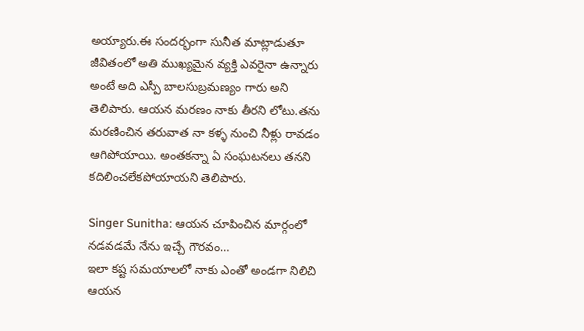అయ్యారు.ఈ సందర్భంగా సునీత మాట్లాడుతూ జీవితంలో అతి ముఖ్యమైన వ్యక్తి ఎవరైనా ఉన్నారు అంటే అది ఎస్పీ బాలసుబ్రమణ్యం గారు అని తెలిపారు. ఆయన మరణం నాకు తీరని లోటు.తను మరణించిన తరువాత నా కళ్ళ నుంచి నీళ్లు రావడం ఆగిపోయాయి. అంతకన్నా ఏ సంఘటనలు తనని కదిలించలేకపోయాయని తెలిపారు.

Singer Sunitha: ఆయన చూపించిన మార్గంలో నడవడమే నేను ఇచ్చే గౌరవం…
ఇలా కష్ట సమయాలలో నాకు ఎంతో అండగా నిలిచి ఆయన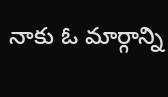నాకు ఓ మార్గాన్ని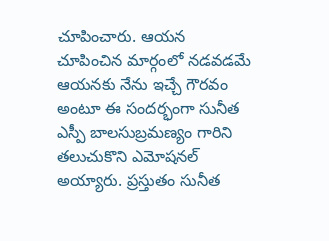చూపించారు. ఆయన చూపించిన మార్గంలో నడవడమే ఆయనకు నేను ఇచ్చే గౌరవం అంటూ ఈ సందర్భంగా సునీత ఎస్పీ బాలసుబ్రమణ్యం గారిని తలుచుకొని ఎమోషనల్ అయ్యారు. ప్రస్తుతం సునీత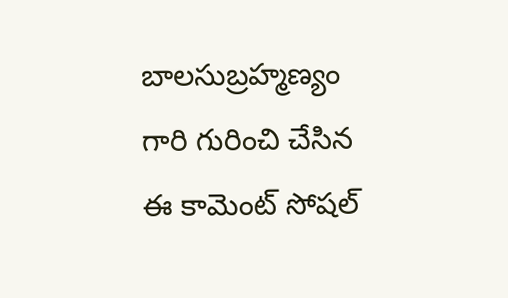బాలసుబ్రహ్మణ్యం గారి గురించి చేసిన ఈ కామెంట్ సోషల్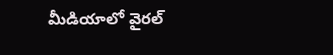మీడియాలో వైరల్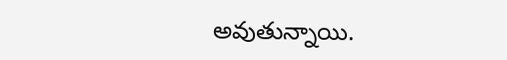అవుతున్నాయి.